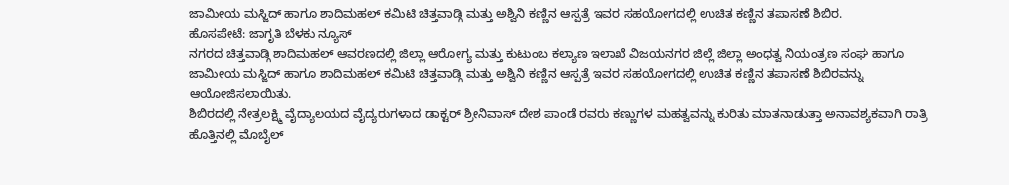ಜಾಮೀಯ ಮಸ್ಜಿದ್ ಹಾಗೂ ಶಾದಿಮಹಲ್ ಕಮಿಟಿ ಚಿತ್ತವಾಡ್ಗಿ ಮತ್ತು ಅಶ್ವಿನಿ ಕಣ್ಣಿನ ಆಸ್ಪತ್ರೆ ಇವರ ಸಹಯೋಗದಲ್ಲಿ ಉಚಿತ ಕಣ್ಣಿನ ತಪಾಸಣೆ ಶಿಬಿರ.
ಹೊಸಪೇಟೆ: ಜಾಗೃತಿ ಬೆಳಕು ನ್ಯೂಸ್
ನಗರದ ಚಿತ್ತವಾಡ್ಗಿ ಶಾದಿಮಹಲ್ ಆವರಣದಲ್ಲಿ ಜಿಲ್ಲಾ ಆರೋಗ್ಯ ಮತ್ತು ಕುಟುಂಬ ಕಲ್ಯಾಣ ಇಲಾಖೆ ವಿಜಯನಗರ ಜಿಲ್ಲೆ ಜಿಲ್ಲಾ ಅಂಧತ್ವ ನಿಯಂತ್ರಣ ಸಂಘ ಹಾಗೂ ಜಾಮೀಯ ಮಸ್ಜಿದ್ ಹಾಗೂ ಶಾದಿಮಹಲ್ ಕಮಿಟಿ ಚಿತ್ತವಾಡ್ಗಿ ಮತ್ತು ಅಶ್ವಿನಿ ಕಣ್ಣಿನ ಆಸ್ಪತ್ರೆ ಇವರ ಸಹಯೋಗದಲ್ಲಿ ಉಚಿತ ಕಣ್ಣಿನ ತಪಾಸಣೆ ಶಿಬಿರವನ್ನು ಆಯೋಜಿಸಲಾಯಿತು.
ಶಿಬಿರದಲ್ಲಿ ನೇತ್ರಲಕ್ಷ್ಮಿ ವೈದ್ಯಾಲಯದ ವೈದ್ಯರುಗಳಾದ ಡಾಕ್ಟರ್ ಶ್ರೀನಿವಾಸ್ ದೇಶ ಪಾಂಡೆ ರವರು ಕಣ್ಣುಗಳ ಮಹತ್ವವನ್ನು ಕುರಿತು ಮಾತನಾಡುತ್ತಾ ಅನಾವಶ್ಯಕವಾಗಿ ರಾತ್ರಿ ಹೊತ್ತಿನಲ್ಲಿ ಮೊಬೈಲ್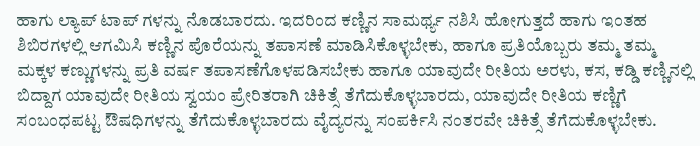ಹಾಗು ಲ್ಯಾಪ್ ಟಾಪ್ ಗಳನ್ನು ನೊಡಬಾರದು. ಇದರಿಂದ ಕಣ್ಣಿನ ಸಾಮರ್ಥ್ಯ ನಶಿಸಿ ಹೋಗುತ್ತದೆ ಹಾಗು ಇಂತಹ ಶಿಬಿರಗಳಲ್ಲಿ ಆಗಮಿಸಿ ಕಣ್ಣಿನ ಪೊರೆಯನ್ನು ತಪಾಸಣೆ ಮಾಡಿಸಿಕೊಳ್ಳಬೇಕು, ಹಾಗೂ ಪ್ರತಿಯೊಬ್ಬರು ತಮ್ಮ ತಮ್ಮ ಮಕ್ಕಳ ಕಣ್ಣುಗಳನ್ನು ಪ್ರತಿ ವರ್ಷ ತಪಾಸಣೆಗೊಳಪಡಿಸಬೇಕು ಹಾಗೂ ಯಾವುದೇ ರೀತಿಯ ಅರಳು, ಕಸ, ಕಡ್ಡಿ ಕಣ್ಣಿನಲ್ಲಿ ಬಿದ್ದಾಗ ಯಾವುದೇ ರೀತಿಯ ಸ್ವಯಂ ಪ್ರೇರಿತರಾಗಿ ಚಿಕಿತ್ಸೆ ತೆಗೆದುಕೊಳ್ಳಬಾರದು, ಯಾವುದೇ ರೀತಿಯ ಕಣ್ಣಿಗೆ ಸಂಬಂಧಪಟ್ಟ ಔಷಧಿಗಳನ್ನು ತೆಗೆದುಕೊಳ್ಳಬಾರದು ವೈದ್ಯರನ್ನು ಸಂಪರ್ಕಿಸಿ ನಂತರವೇ ಚಿಕಿತ್ಸೆ ತೆಗೆದುಕೊಳ್ಳಬೇಕು.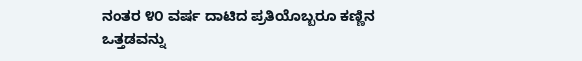ನಂತರ ೪೦ ವರ್ಷ ದಾಟಿದ ಪ್ರತಿಯೊಬ್ಬರೂ ಕಣ್ಣಿನ ಒತ್ತಡವನ್ನು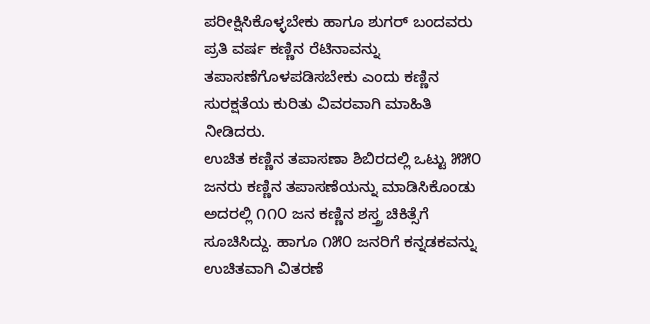ಪರೀಕ್ಷಿಸಿಕೊಳ್ಳಬೇಕು ಹಾಗೂ ಶುಗರ್ ಬಂದವರು ಪ್ರತಿ ವರ್ಷ ಕಣ್ಣಿನ ರೆಟಿನಾವನ್ನು ತಪಾಸಣೆಗೊಳಪಡಿಸಬೇಕು ಎಂದು ಕಣ್ಣಿನ ಸುರಕ್ಷತೆಯ ಕುರಿತು ವಿವರವಾಗಿ ಮಾಹಿತಿ ನೀಡಿದರು.
ಉಚಿತ ಕಣ್ಣಿನ ತಪಾಸಣಾ ಶಿಬಿರದಲ್ಲಿ ಒಟ್ಟು ೫೫೦ ಜನರು ಕಣ್ಣಿನ ತಪಾಸಣೆಯನ್ನು ಮಾಡಿಸಿಕೊಂಡು ಅದರಲ್ಲಿ ೧೧೦ ಜನ ಕಣ್ಣಿನ ಶಸ್ತ್ರ ಚಿಕಿತ್ಸೆಗೆ ಸೂಚಿಸಿದ್ದು. ಹಾಗೂ ೧೫೦ ಜನರಿಗೆ ಕನ್ನಡಕವನ್ನು ಉಚಿತವಾಗಿ ವಿತರಣೆ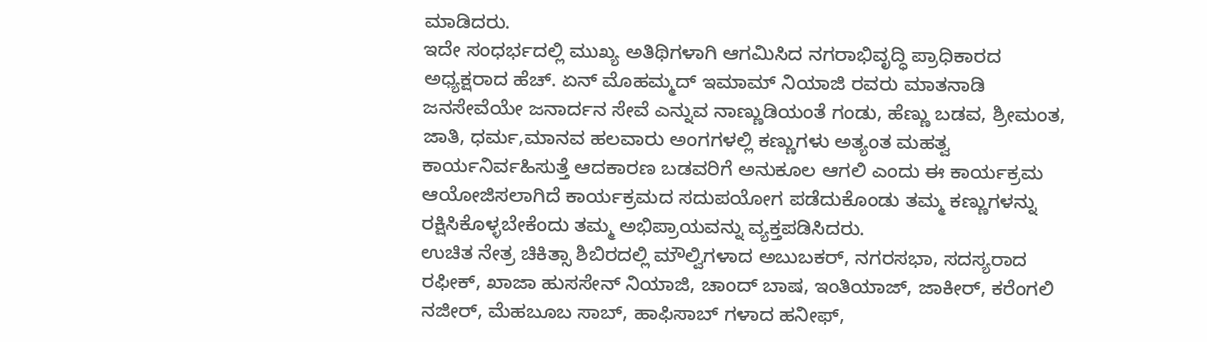ಮಾಡಿದರು.
ಇದೇ ಸಂಧರ್ಭದಲ್ಲಿ ಮುಖ್ಯ ಅತಿಥಿಗಳಾಗಿ ಆಗಮಿಸಿದ ನಗರಾಭಿವೃದ್ಧಿ ಪ್ರಾಧಿಕಾರದ ಅಧ್ಯಕ್ಷರಾದ ಹೆಚ್. ಏನ್ ಮೊಹಮ್ಮದ್ ಇಮಾಮ್ ನಿಯಾಜಿ ರವರು ಮಾತನಾಡಿ ಜನಸೇವೆಯೇ ಜನಾರ್ದನ ಸೇವೆ ಎನ್ನುವ ನಾಣ್ಣುಡಿಯಂತೆ ಗಂಡು, ಹೆಣ್ಣು ಬಡವ, ಶ್ರೀಮಂತ, ಜಾತಿ, ಧರ್ಮ,ಮಾನವ ಹಲವಾರು ಅಂಗಗಳಲ್ಲಿ ಕಣ್ಣುಗಳು ಅತ್ಯಂತ ಮಹತ್ವ ಕಾರ್ಯನಿರ್ವಹಿಸುತ್ತೆ ಆದಕಾರಣ ಬಡವರಿಗೆ ಅನುಕೂಲ ಆಗಲಿ ಎಂದು ಈ ಕಾರ್ಯಕ್ರಮ ಆಯೋಜಿಸಲಾಗಿದೆ ಕಾರ್ಯಕ್ರಮದ ಸದುಪಯೋಗ ಪಡೆದುಕೊಂಡು ತಮ್ಮ ಕಣ್ಣುಗಳನ್ನು ರಕ್ಷಿಸಿಕೊಳ್ಳಬೇಕೆಂದು ತಮ್ಮ ಅಭಿಪ್ರಾಯವನ್ನು ವ್ಯಕ್ತಪಡಿಸಿದರು.
ಉಚಿತ ನೇತ್ರ ಚಿಕಿತ್ಸಾ ಶಿಬಿರದಲ್ಲಿ ಮೌಲ್ವಿಗಳಾದ ಅಬುಬಕರ್, ನಗರಸಭಾ, ಸದಸ್ಯರಾದ ರಫೀಕ್, ಖಾಜಾ ಹುಸಸೇನ್ ನಿಯಾಜಿ, ಚಾಂದ್ ಬಾಷ, ಇಂತಿಯಾಜ್, ಜಾಕೀರ್, ಕರೆಂಗಲಿ ನಜೀರ್, ಮೆಹಬೂಬ ಸಾಬ್, ಹಾಫಿಸಾಬ್ ಗಳಾದ ಹನೀಫ್,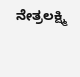ನೇತ್ರಲಕ್ಷ್ಮಿ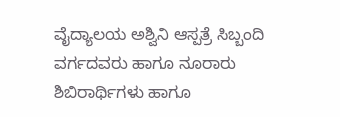ವೈದ್ಯಾಲಯ ಅಶ್ವಿನಿ ಆಸ್ಪತ್ರೆ ಸಿಬ್ಬಂದಿ ವರ್ಗದವರು ಹಾಗೂ ನೂರಾರು ಶಿಬಿರಾರ್ಥಿಗಳು ಹಾಗೂ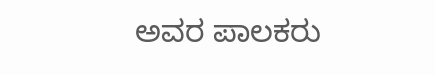ಅವರ ಪಾಲಕರು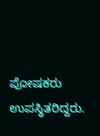ಪೋಷಕರು ಉಪಸ್ಥಿತರಿದ್ದರು.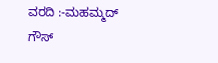ವರದಿ :-ಮಹಮ್ಮದ್ ಗೌಸ್